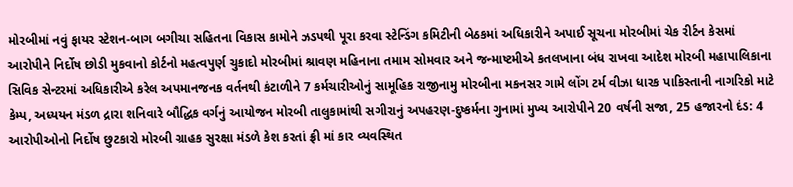મોરબીમાં નવું ફાયર સ્ટેશન-બાગ બગીચા સહિતના વિકાસ કામોને ઝડપથી પૂરા કરવા સ્ટેન્ડિંગ કમિટીની બેઠકમાં અધિકારીને અપાઈ સૂચના મોરબીમાં ચેક રીર્ટન કેસમાં આરોપીને નિર્દોષ છોડી મુકવાનો કોર્ટનો મહત્વપુર્ણ ચુકાદો મોરબીમાં શ્રાવણ મહિનાના તમામ સોમવાર અને જન્માષ્ટમીએ કતલખાના બંધ રાખવા આદેશ મોરબી મહાપાલિકાના સિવિક સેન્ટરમાં અધિકારીએ કરેલ અપમાનજનક વર્તનથી કંટાળીને 7 કર્મચારીઓનું સામૂહિક રાજીનામુ મોરબીના મકનસર ગામે લોંગ ટર્મ વીઝા ધારક પાકિસ્તાની નાગરિકો માટે કેમ્પ, અધ્યયન મંડળ દ્રારા શનિવારે બૌદ્ધિક વર્ગનું આયોજન મોરબી તાલુકામાંથી સગીરાનું અપહરણ-દુષ્કર્મના ગુનામાં મુખ્ય આરોપીને 20 વર્ષની સજા, 25 હજારનો દંડ: 4 આરોપીઓનો નિર્દોષ છુટકારો મોરબી ગ્રાહક સુરક્ષા મંડળે કેશ કરતાં ફ્રી માં કાર વ્યવસ્થિત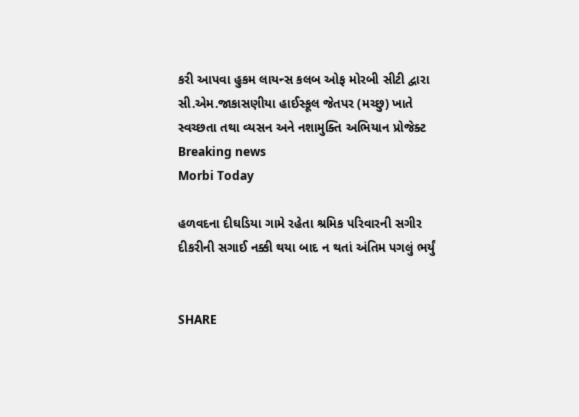કરી આપવા હુકમ લાયન્સ કલબ ઓફ મોરબી સીટી દ્વારા સી.એમ.જાકાસણીયા હાઈસ્કૂલ જેતપર (મચ્છુ) ખાતે સ્વચ્છતા તથા વ્યસન અને નશામુક્તિ અભિયાન પ્રોજેક્ટ
Breaking news
Morbi Today

હળવદના દીઘડિયા ગામે રહેતા શ્રમિક પરિવારની સગીર દીકરીની સગાઈ નક્કી થયા બાદ ન થતાં અંતિમ પગલું ભર્યું


SHARE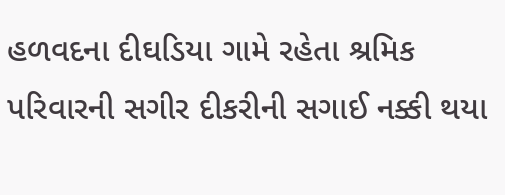હળવદના દીઘડિયા ગામે રહેતા શ્રમિક પરિવારની સગીર દીકરીની સગાઈ નક્કી થયા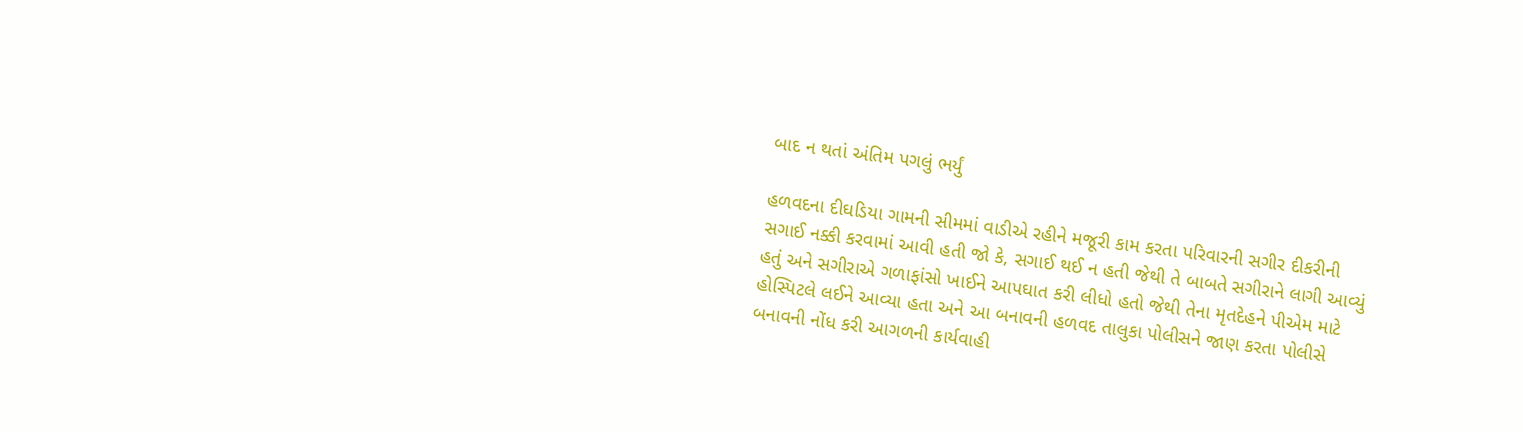બાદ ન થતાં અંતિમ પગલું ભર્યું

હળવદના દીઘડિયા ગામની સીમમાં વાડીએ રહીને મજૂરી કામ કરતા પરિવારની સગીર દીકરીની સગાઈ નક્કી કરવામાં આવી હતી જો કે, સગાઈ થઈ ન હતી જેથી તે બાબતે સગીરાને લાગી આવ્યું હતું અને સગીરાએ ગળાફાંસો ખાઈને આપઘાત કરી લીધો હતો જેથી તેના મૃતદેહને પીએમ માટે હોસ્પિટલે લઈને આવ્યા હતા અને આ બનાવની હળવદ તાલુકા પોલીસને જાણ કરતા પોલીસે બનાવની નોંધ કરી આગળની કાર્યવાહી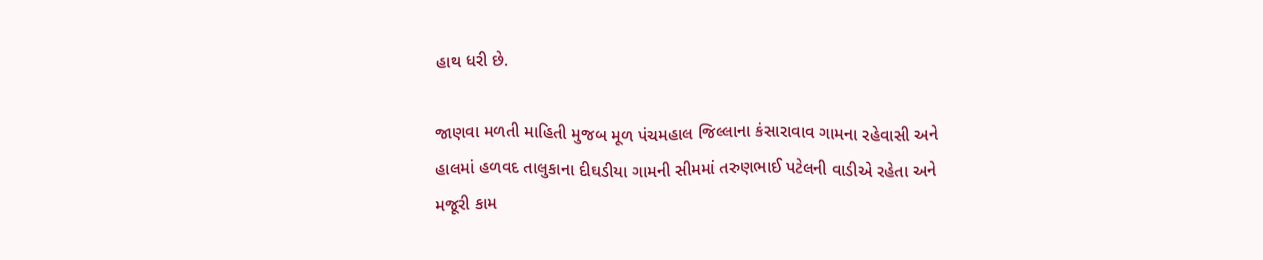હાથ ધરી છે.

જાણવા મળતી માહિતી મુજબ મૂળ પંચમહાલ જિલ્લાના કંસારાવાવ ગામના રહેવાસી અને હાલમાં હળવદ તાલુકાના દીઘડીયા ગામની સીમમાં તરુણભાઈ પટેલની વાડીએ રહેતા અને મજૂરી કામ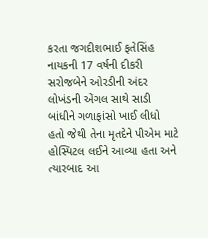કરતા જગદીશભાઈ ફતેસિંહ નાયકની 17 વર્ષની દીકરી સરોજબેને ઓરડીની અંદર લોખંડની એંગલ સાથે સાડી બાંધીને ગળાફાંસો ખાઈ લીધો હતો જેથી તેના મૃતદેને પીએમ માટે હોસ્પિટલ લઈને આવ્યા હતા અને ત્યારબાદ આ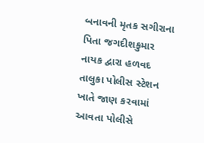બનાવની મૃતક સગીરાના પિતા જગદીશકુમાર નાયક દ્વારા હળવદ તાલુકા પોલીસ સ્ટેશન ખાતે જાણ કરવામાં આવતા પોલીસે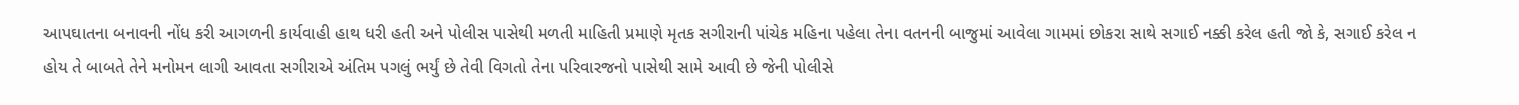આપઘાતના બનાવની નોંધ કરી આગળની કાર્યવાહી હાથ ધરી હતી અને પોલીસ પાસેથી મળતી માહિતી પ્રમાણે મૃતક સગીરાની પાંચેક મહિના પહેલા તેના વતનની બાજુમાં આવેલા ગામમાં છોકરા સાથે સગાઈ નક્કી કરેલ હતી જો કે, સગાઈ કરેલ ન હોય તે બાબતે તેને મનોમન લાગી આવતા સગીરાએ અંતિમ પગલું ભર્યું છે તેવી વિગતો તેના પરિવારજનો પાસેથી સામે આવી છે જેની પોલીસે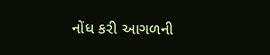નોંધ કરી આગળની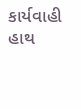કાર્યવાહી હાથ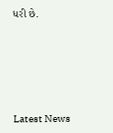ધરી છે.






Latest News